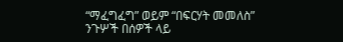“ማፈግፈግ” ወይም “በፍርሃት መመለስ”
ንጉሦች በሰዎች ላይ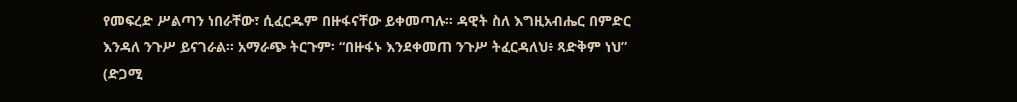የመፍረድ ሥልጣን ነበራቸው፣ ሲፈርዱም በዙፋናቸው ይቀመጣሉ። ዳዊት ስለ እግዚአብሔር በምድር እንዳለ ንጉሥ ይናገራል። አማራጭ ትርጉም፡ “በዙፋኑ እንደቀመጠ ንጉሥ ትፈርዳለህ፥ ጻድቅም ነህ” (ድጋሚ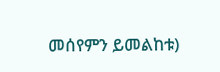መሰየምን ይመልከቱ)